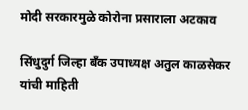मोदी सरकारमुळे कोरोना प्रसाराला अटकाव

सिंधुदुर्ग जिल्हा बँक उपाध्यक्ष अतुल काळसेकर यांची माहिती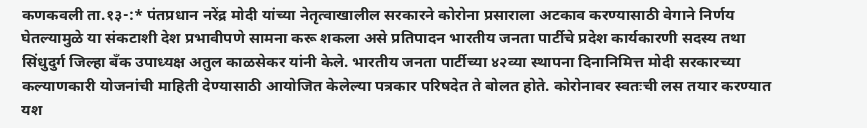कणकवली ता.१३-:* पंतप्रधान नरेंद्र मोदी यांच्या नेतृत्वाखालील सरकारने कोरोना प्रसाराला अटकाव करण्यासाठी वेगाने निर्णय घेतल्यामुळे या संकटाशी देश प्रभावीपणे सामना करू शकला असे प्रतिपादन भारतीय जनता पार्टीचे प्रदेश कार्यकारणी सदस्य तथा सिंधुदुर्ग जिल्हा बँक उपाध्यक्ष अतुल काळसेकर यांनी केले. भारतीय जनता पार्टीच्या ४२व्या स्थापना दिनानिमित्त मोदी सरकारच्या कल्याणकारी योजनांची माहिती देण्यासाठी आयोजित केलेल्या पत्रकार परिषदेत ते बोलत होते. कोरोनावर स्वतःची लस तयार करण्यात यश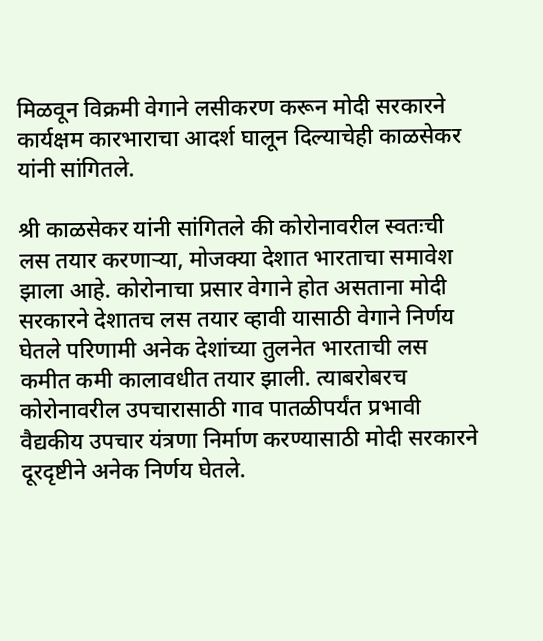मिळवून विक्रमी वेगाने लसीकरण करून मोदी सरकारने कार्यक्षम कारभाराचा आदर्श घालून दिल्याचेही काळसेकर यांनी सांगितले.

श्री काळसेकर यांनी सांगितले की कोरोनावरील स्वतःची लस तयार करणाऱ्या, मोजक्या देशात भारताचा समावेश झाला आहे. कोरोनाचा प्रसार वेगाने होत असताना मोदी सरकारने देशातच लस तयार व्हावी यासाठी वेगाने निर्णय घेतले परिणामी अनेक देशांच्या तुलनेत भारताची लस कमीत कमी कालावधीत तयार झाली. त्याबरोबरच कोरोनावरील उपचारासाठी गाव पातळीपर्यंत प्रभावी वैद्यकीय उपचार यंत्रणा निर्माण करण्यासाठी मोदी सरकारने दूरदृष्टीने अनेक निर्णय घेतले.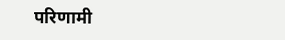परिणामी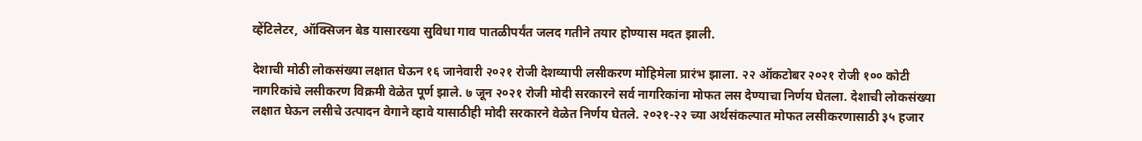व्हेंटिलेटर, ऑक्सिजन बेड यासारख्या सुविधा गाव पातळीपर्यंत जलद गतीने तयार होण्यास मदत झाली.

देशाची मोठी लोकसंख्या लक्षात घेऊन १६ जानेवारी २०२१ रोजी देशव्यापी लसीकरण मोहिमेला प्रारंभ झाला. २२ ऑकटोबर २०२१ रोजी १०० कोटी नागरिकांचे लसीकरण विक्रमी वेळेत पूर्ण झाले. ७ जून २०२१ रोजी मोदी सरकारने सर्व नागरिकांना मोफत लस देण्याचा निर्णय घेतला. देशाची लोकसंख्या लक्षात घेऊन लसीचे उत्पादन वेगाने व्हावे यासाठीही मोदी सरकारने वेळेत निर्णय घेतले. २०२१-२२ च्या अर्थसंकल्पात मोफत लसीकरणासाठी ३५ हजार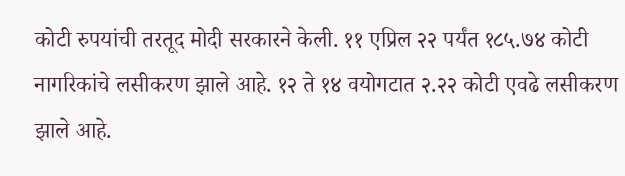कोटी रुपयांची तरतूद मोदी सरकारने केली. ११ एप्रिल २२ पर्यंत १८५.७४ कोटी नागरिकांचे लसीकरण झाले आहे. १२ ते १४ वयोगटात २.२२ कोटी एवढे लसीकरण झाले आहे.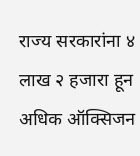राज्य सरकारांना ४ लाख २ हजारा हून अधिक ऑक्सिजन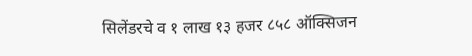सिलेंडरचे व १ लाख १३ हजर ८५८ ऑक्सिजन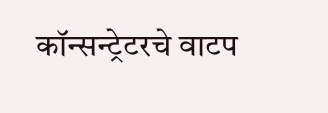कॉन्सन्ट्रेटरचे वाटप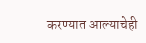करण्यात आल्याचेही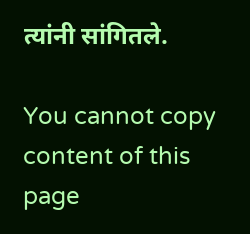त्यांनी सांगितले.

You cannot copy content of this page